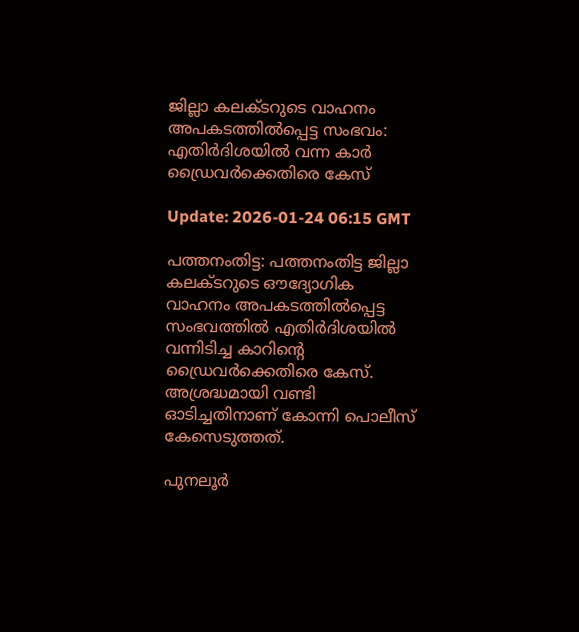ജില്ലാ കലക്ടറുടെ വാഹനം അപകടത്തില്‍പ്പെട്ട സംഭവം: എതിര്‍ദിശയില്‍ വന്ന കാര്‍ ഡ്രൈവര്‍ക്കെതിരെ കേസ്

Update: 2026-01-24 06:15 GMT

പത്തനംതിട്ട: പത്തനംതിട്ട ജില്ലാ കലക്ടറുടെ ഔദ്യോഗിക വാഹനം അപകടത്തില്‍പ്പെട്ട സംഭവത്തില്‍ എതിര്‍ദിശയില്‍ വന്നിടിച്ച കാറിന്റെ ഡ്രൈവര്‍ക്കെതിരെ കേസ്. അശ്രദ്ധമായി വണ്ടി ഓടിച്ചതിനാണ് കോന്നി പൊലീസ് കേസെടുത്തത്.

പുനലൂര്‍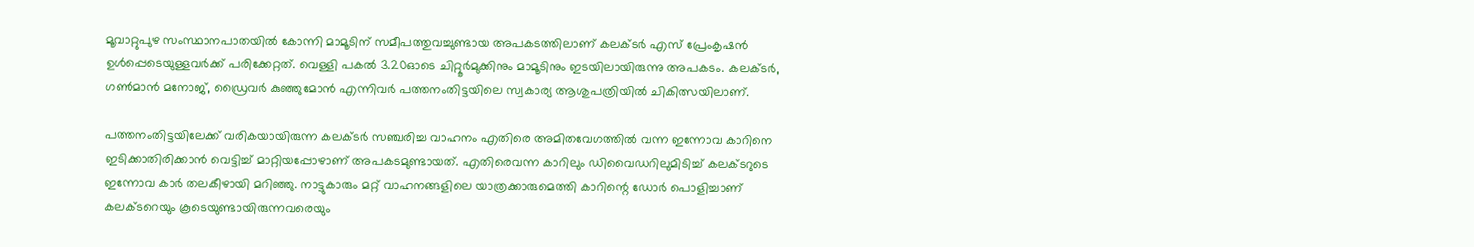മൂവാറ്റുപുഴ സംസ്ഥാനപാതയില്‍ കോന്നി മാമൂടിന് സമീപത്തുവച്ചുണ്ടായ അപകടത്തിലാണ് കലക്ടര്‍ എസ് പ്രേംകൃഷന്‍ ഉള്‍പ്പെടെയുള്ളവര്‍ക്ക് പരിക്കേറ്റത്. വെള്ളി പകല്‍ 3.20ഓടെ ചിറ്റൂര്‍മുക്കിനും മാമൂടിനും ഇടയിലായിരുന്നു അപകടം. കലക്ടര്‍, ഗണ്‍മാന്‍ മനോജ്, ഡ്രൈവര്‍ കുഞ്ഞുമോന്‍ എന്നിവര്‍ പത്തനംതിട്ടയിലെ സ്വകാര്യ ആശുപത്രിയില്‍ ചികിത്സയിലാണ്.

പത്തനംതിട്ടയിലേക്ക് വരികയായിരുന്ന കലക്ടര്‍ സഞ്ചരിച്ച വാഹനം എതിരെ അമിതവേഗത്തില്‍ വന്ന ഇന്നോവ കാറിനെ ഇടിക്കാതിരിക്കാന്‍ വെട്ടിച്ച് മാറ്റിയപ്പോഴാണ് അപകടമുണ്ടായത്. എതിരെവന്ന കാറിലും ഡിവൈഡറിലുമിടിച്ച് കലക്ടറുടെ ഇന്നോവ കാര്‍ തലകീഴായി മറിഞ്ഞു. നാട്ടുകാരും മറ്റ് വാഹനങ്ങളിലെ യാത്രക്കാരുമെത്തി കാറിന്റെ ഡോര്‍ പൊളിച്ചാണ് കലക്ടറെയും കൂടെയുണ്ടായിരുന്നവരെയും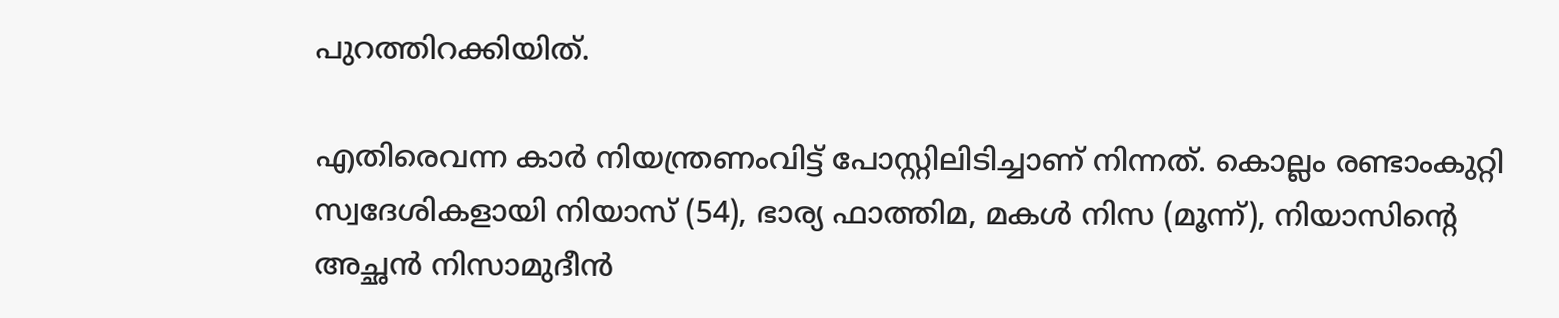പുറത്തിറക്കിയിത്.

എതിരെവന്ന കാര്‍ നിയന്ത്രണംവിട്ട് പോസ്റ്റിലിടിച്ചാണ് നിന്നത്. കൊല്ലം രണ്ടാംകുറ്റി സ്വദേശികളായി നിയാസ് (54), ഭാര്യ ഫാത്തിമ, മകള്‍ നിസ (മൂന്ന്), നിയാസിന്റെ അച്ഛന്‍ നിസാമുദീന്‍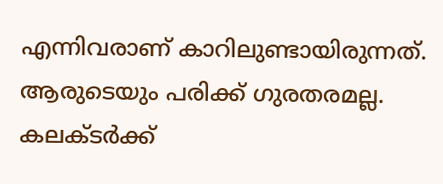എന്നിവരാണ് കാറിലുണ്ടായിരുന്നത്. ആരുടെയും പരിക്ക് ഗുരതരമല്ല. കലക്ടര്‍ക്ക്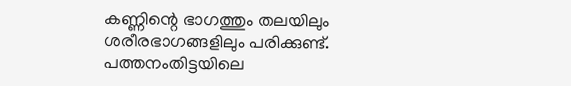കണ്ണിന്റെ ഭാഗത്തും തലയിലും ശരീരഭാഗങ്ങളിലും പരിക്കുണ്ട്. പത്തനംതിട്ടയിലെ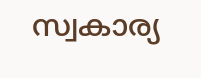സ്വകാര്യ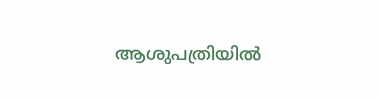ആശുപത്രിയില്‍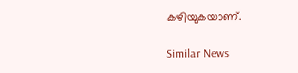കഴിയുകയാണ്.

Similar News